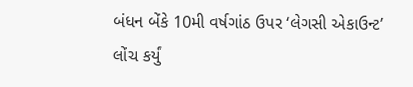બંધન બેંકે 10મી વર્ષગાંઠ ઉપર ‘લેગસી એકાઉન્ટ’ લોંચ કર્યું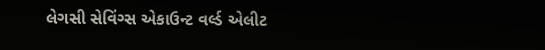લેગસી સેવિંગ્સ એકાઉન્ટ વર્લ્ડ એલીટ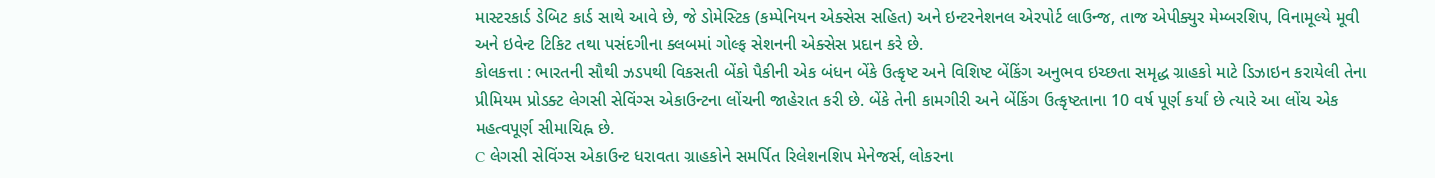માસ્ટરકાર્ડ ડેબિટ કાર્ડ સાથે આવે છે, જે ડોમેસ્ટિક (કમ્પેનિયન એક્સેસ સહિત) અને ઇન્ટરનેશનલ એરપોર્ટ લાઉન્જ, તાજ એપીક્યુર મેમ્બરશિપ, વિનામૂલ્યે મૂવી અને ઇવેન્ટ ટિકિટ તથા પસંદગીના ક્લબમાં ગોલ્ફ સેશનની એક્સેસ પ્રદાન કરે છે.
કોલકત્તા : ભારતની સૌથી ઝડપથી વિકસતી બેંકો પૈકીની એક બંધન બેંકે ઉત્કૃષ્ટ અને વિશિષ્ટ બેંકિંગ અનુભવ ઇચ્છતા સમૃદ્ધ ગ્રાહકો માટે ડિઝાઇન કરાયેલી તેના પ્રીમિયમ પ્રોડક્ટ લેગસી સેવિંગ્સ એકાઉન્ટના લોંચની જાહેરાત કરી છે. બેંકે તેની કામગીરી અને બેંકિંગ ઉત્કૃષ્ટતાના 10 વર્ષ પૂર્ણ કર્યાં છે ત્યારે આ લોંચ એક મહત્વપૂર્ણ સીમાચિહ્ન છે.
C લેગસી સેવિંગ્સ એકાઉન્ટ ધરાવતા ગ્રાહકોને સમર્પિત રિલેશનશિપ મેનેજર્સ, લોકરના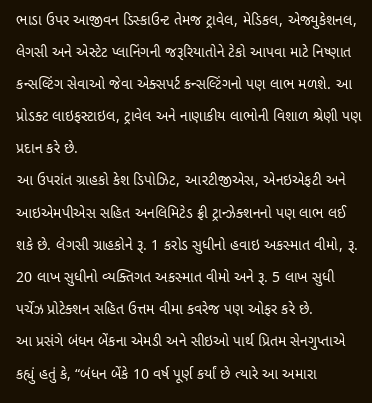ભાડા ઉપર આજીવન ડિસ્કાઉન્ટ તેમજ ટ્રાવેલ, મેડિકલ, એજ્યુકેશનલ, લેગસી અને એસ્ટેટ પ્લાનિંગની જરૂરિયાતોને ટેકો આપવા માટે નિષ્ણાત કન્સલ્ટિંગ સેવાઓ જેવા એક્સપર્ટ કન્સલ્ટિંગનો પણ લાભ મળશે. આ પ્રોડક્ટ લાઇફસ્ટાઇલ, ટ્રાવેલ અને નાણાકીય લાભોની વિશાળ શ્રેણી પણ પ્રદાન કરે છે.
આ ઉપરાંત ગ્રાહકો કેશ ડિપોઝિટ, આરટીજીએસ, એનઇએફટી અને આઇએમપીએસ સહિત અનલિમિટેડ ફ્રી ટ્રાન્ઝેક્શનનો પણ લાભ લઈ શકે છે. લેગસી ગ્રાહકોને રૂ. 1 કરોડ સુધીનો હવાઇ અકસ્માત વીમો, રૂ. 20 લાખ સુધીનો વ્યક્તિગત અકસ્માત વીમો અને રૂ. 5 લાખ સુધી પર્ચેઝ પ્રોટેક્શન સહિત ઉત્તમ વીમા કવરેજ પણ ઓફર કરે છે.
આ પ્રસંગે બંધન બેંકના એમડી અને સીઇઓ પાર્થ પ્રિતમ સેનગુપ્તાએ કહ્યું હતું કે, “બંધન બેંકે 10 વર્ષ પૂર્ણ કર્યાં છે ત્યારે આ અમારા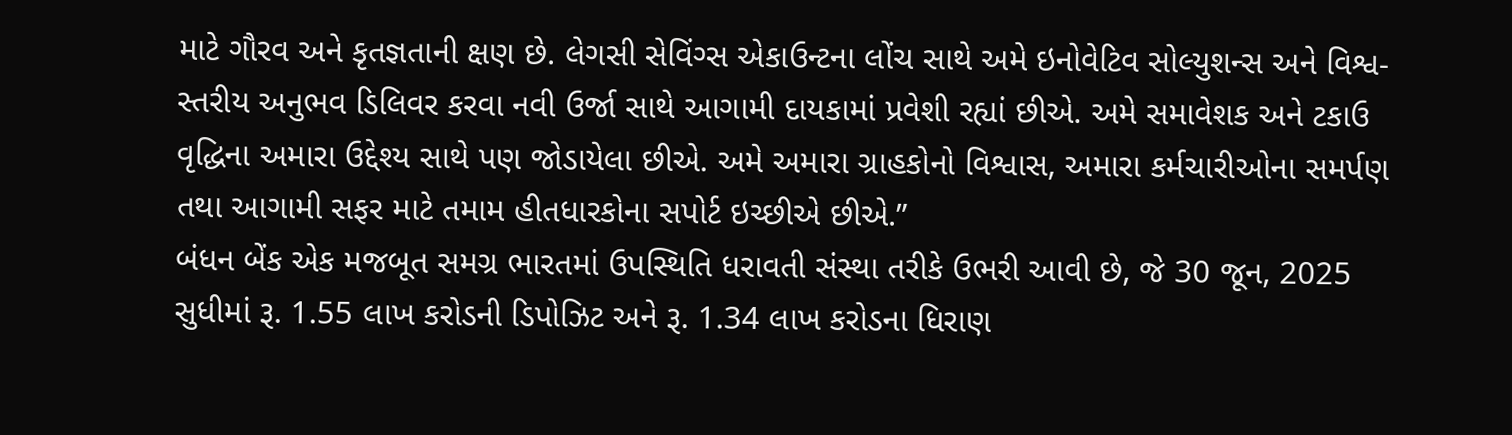માટે ગૌરવ અને કૃતજ્ઞતાની ક્ષણ છે. લેગસી સેવિંગ્સ એકાઉન્ટના લોંચ સાથે અમે ઇનોવેટિવ સોલ્યુશન્સ અને વિશ્વ-સ્તરીય અનુભવ ડિલિવર કરવા નવી ઉર્જા સાથે આગામી દાયકામાં પ્રવેશી રહ્યાં છીએ. અમે સમાવેશક અને ટકાઉ વૃદ્ધિના અમારા ઉદ્દેશ્ય સાથે પણ જોડાયેલા છીએ. અમે અમારા ગ્રાહકોનો વિશ્વાસ, અમારા કર્મચારીઓના સમર્પણ તથા આગામી સફર માટે તમામ હીતધારકોના સપોર્ટ ઇચ્છીએ છીએ.”
બંધન બેંક એક મજબૂત સમગ્ર ભારતમાં ઉપસ્થિતિ ધરાવતી સંસ્થા તરીકે ઉભરી આવી છે, જે 30 જૂન, 2025 સુધીમાં રૂ. 1.55 લાખ કરોડની ડિપોઝિટ અને રૂ. 1.34 લાખ કરોડના ધિરાણ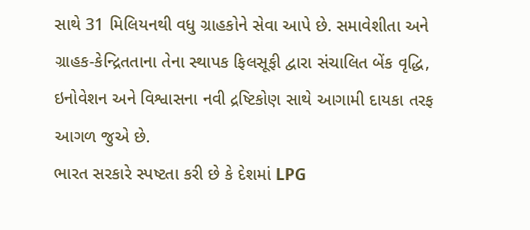સાથે 31 મિલિયનથી વધુ ગ્રાહકોને સેવા આપે છે. સમાવેશીતા અને ગ્રાહક-કેન્દ્રિતતાના તેના સ્થાપક ફિલસૂફી દ્વારા સંચાલિત બેંક વૃદ્ધિ, ઇનોવેશન અને વિશ્વાસના નવી દ્રષ્ટિકોણ સાથે આગામી દાયકા તરફ આગળ જુએ છે.
ભારત સરકારે સ્પષ્ટતા કરી છે કે દેશમાં LPG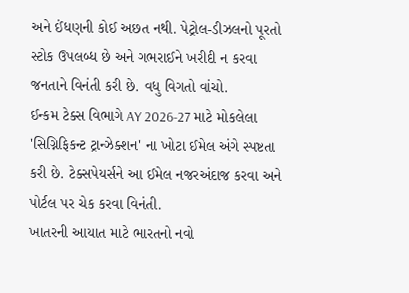અને ઈંધણની કોઈ અછત નથી. પેટ્રોલ-ડીઝલનો પૂરતો સ્ટોક ઉપલબ્ધ છે અને ગભરાઈને ખરીદી ન કરવા જનતાને વિનંતી કરી છે. વધુ વિગતો વાંચો.
ઈન્કમ ટેક્સ વિભાગે AY 2026-27 માટે મોકલેલા 'સિગ્નિફિકન્ટ ટ્રાન્ઝેક્શન' ના ખોટા ઈમેલ અંગે સ્પષ્ટતા કરી છે. ટેક્સપેયર્સને આ ઈમેલ નજરઅંદાજ કરવા અને પોર્ટલ પર ચેક કરવા વિનંતી.
ખાતરની આયાત માટે ભારતનો નવો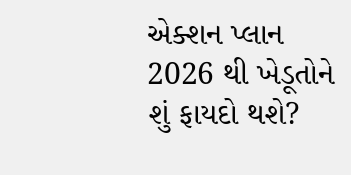એક્શન પ્લાન 2026 થી ખેડૂતોને શું ફાયદો થશે?